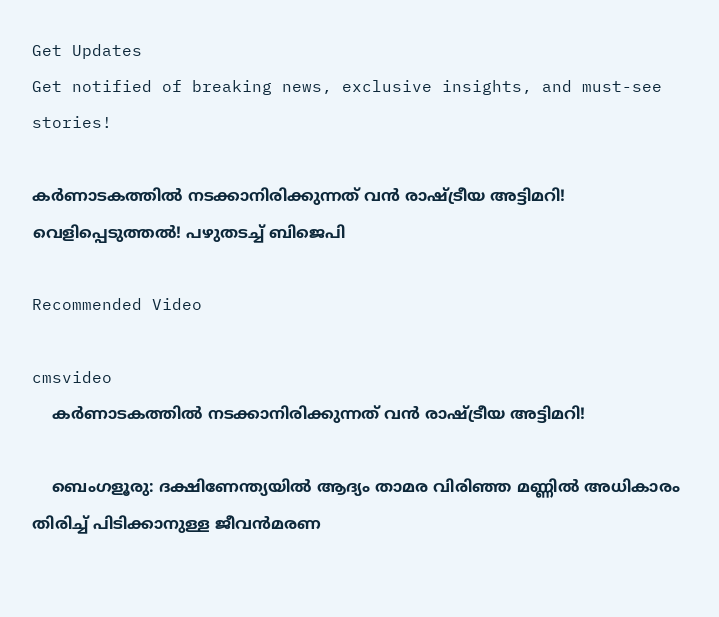Get Updates
Get notified of breaking news, exclusive insights, and must-see stories!

കര്‍ണാടകത്തില്‍ നടക്കാനിരിക്കുന്നത് വന്‍ രാഷ്ട്രീയ അട്ടിമറി! വെളിപ്പെടുത്തല്‍! പഴുതടച്ച് ബിജെപി

Recommended Video

cmsvideo
    കര്‍ണാടകത്തില്‍ നടക്കാനിരിക്കുന്നത് വന്‍ രാഷ്ട്രീയ അട്ടിമറി!

    ബെംഗളൂരു: ദക്ഷിണേന്ത്യയില്‍ ആദ്യം താമര വിരിഞ്ഞ മണ്ണില്‍ അധികാരം തിരിച്ച് പിടിക്കാനുള്ള ജീവന്‍മരണ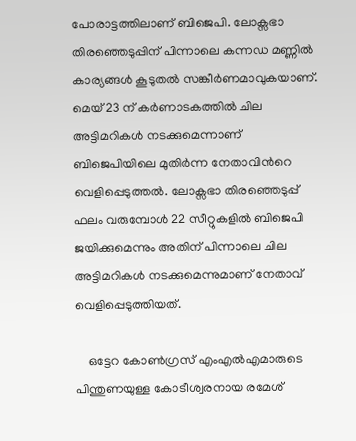പോരാട്ടത്തിലാണ് ബിജെപി. ലോക്സഭാ തിരഞ്ഞെടുപ്പിന് പിന്നാലെ കന്നഡ മണ്ണില്‍ കാര്യങ്ങള്‍ കൂടുതല്‍ സങ്കീര്‍ണമാവുകയാണ്. മെയ് 23 ന് കര്‍ണാടകത്തില്‍ ചില അട്ടിമറികള്‍ നടക്കുമെന്നാണ് ബിജെപിയിലെ മുതിര്‍ന്ന നേതാവിന്‍റെ വെളിപ്പെടുത്തല്‍. ലോക്സഭാ തിരഞ്ഞെടുപ്പ് ഫലം വരുമ്പോള്‍ 22 സീറ്റുകളില്‍ ബിജെപി ജയിക്കുമെന്നും അതിന് പിന്നാലെ ചില അട്ടിമറികള്‍ നടക്കുമെന്നുമാണ് നേതാവ് വെളിപ്പെടുത്തിയത്.

    ഒട്ടേറ കോണ്‍ഗ്രസ് എംഎല്‍എമാരുടെ പിന്തുണയുള്ള കോടീശ്വരനായ രമേശ്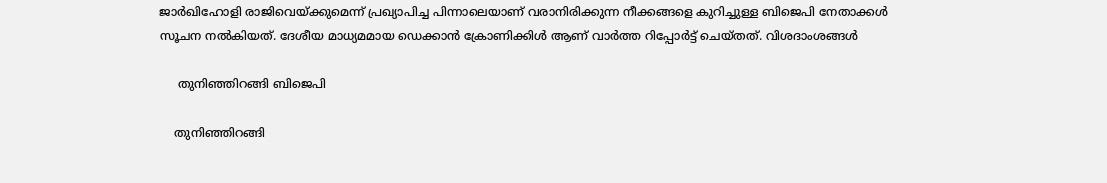ജാര്‍ഖിഹോളി രാജിവെയ്ക്കുമെന്ന് പ്രഖ്യാപിച്ച പിന്നാലെയാണ് വരാനിരിക്കുന്ന നീക്കങ്ങളെ കുറിച്ചുള്ള ബിജെപി നേതാക്കള്‍ സൂചന നല്‍കിയത്. ദേശീയ മാധ്യമമായ ഡെക്കാന്‍ ക്രോണിക്കിള്‍ ആണ് വാര്‍ത്ത റിപ്പോര്‍ട്ട് ചെയ്തത്. വിശദാംശങ്ങള്‍

     തുനിഞ്ഞിറങ്ങി ബിജെപി

    തുനിഞ്ഞിറങ്ങി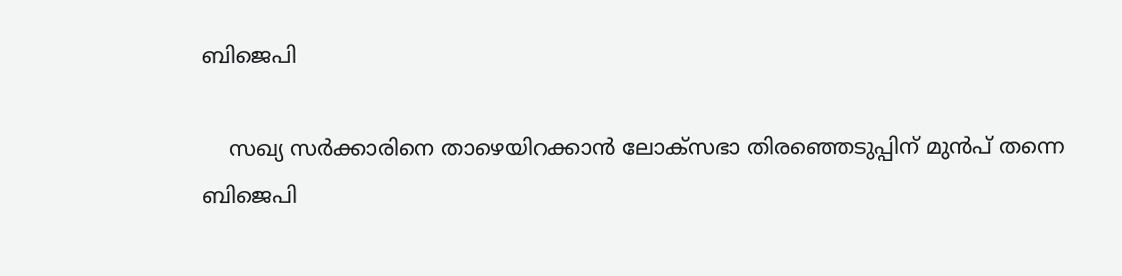ബിജെപി

    സഖ്യ സര്‍ക്കാരിനെ താഴെയിറക്കാന്‍ ലോക്സഭാ തിരഞ്ഞെടുപ്പിന് മുന്‍പ് തന്നെ ബിജെപി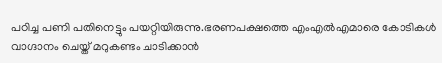പഠിച്ച പണി പതിനെട്ടും പയറ്റിയിരുന്നു.ഭരണപക്ഷത്തെ എംഎല്‍എമാരെ കോടികള്‍ വാഗ്ദാനം ചെയ്ത് മറുകണ്ടം ചാടിക്കാന്‍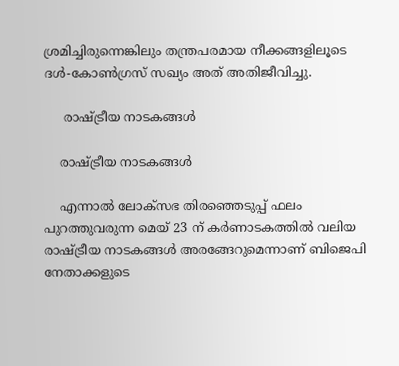ശ്രമിച്ചിരുന്നെങ്കിലും തന്ത്രപരമായ നീക്കങ്ങളിലൂടെ ദള്‍-കോണ്‍ഗ്രസ് സഖ്യം അത് അതിജീവിച്ചു.

     രാഷ്ട്രീയ നാടകങ്ങള്‍

    രാഷ്ട്രീയ നാടകങ്ങള്‍

    എന്നാല്‍ ലോക്സഭ തിരഞ്ഞെടുപ്പ് ഫലം പുറത്തുവരുന്ന മെയ് 23 ന് കര്‍ണാടകത്തില്‍ വലിയ രാഷ്ട്രീയ നാടകങ്ങള്‍ അരങ്ങേറുമെന്നാണ് ബിജെപി നേതാക്കളുടെ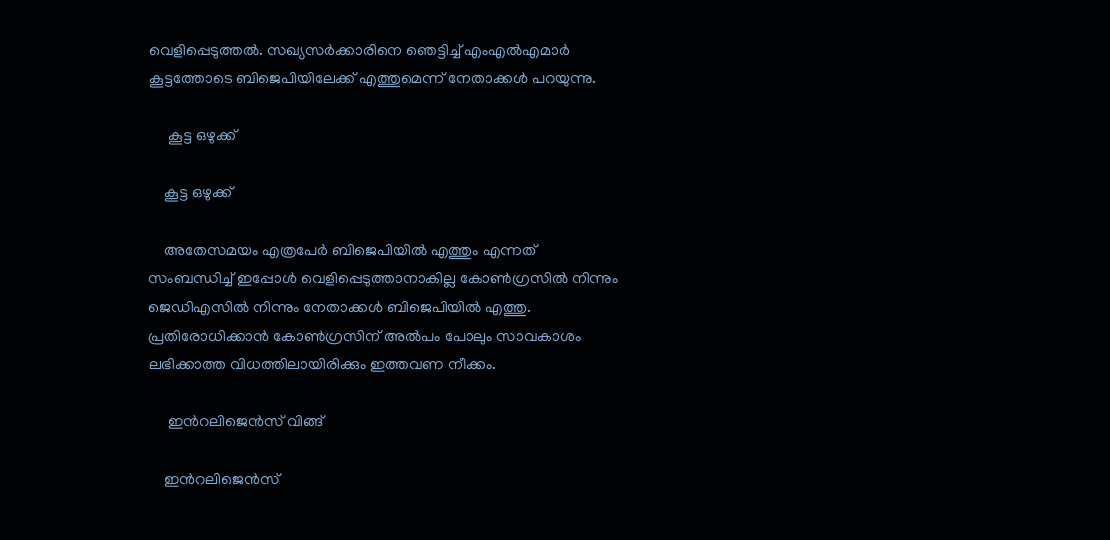വെളിപ്പെടുത്തല്‍. സഖ്യസര്‍ക്കാരിനെ ഞെട്ടിച്ച് എംഎല്‍എമാര്‍ കൂട്ടത്തോടെ ബിജെപിയിലേക്ക് എത്തുമെന്ന് നേതാക്കള്‍ പറയുന്നു.

     കൂട്ട ഒഴുക്ക്

    കൂട്ട ഒഴുക്ക്

    അതേസമയം എത്രപേര്‍ ബിജെപിയില്‍ എത്തും എന്നത് സംബന്ധിച്ച് ഇപ്പോള്‍ വെളിപ്പെടുത്താനാകില്ല കോണ്‍ഗ്രസില്‍ നിന്നും ജെഡിഎസില്‍ നിന്നും നേതാക്കള്‍ ബിജെപിയില്‍ എത്തു. പ്രതിരോധിക്കാന്‍ കോണ്‍ഗ്രസിന് അല്‍പം പോലും സാവകാശം ലഭിക്കാത്ത വിധത്തിലായിരിക്കും ഇത്തവണ നീക്കം.

     ഇന്‍റലിജെന്‍സ് വിങ്ങ്

    ഇന്‍റലിജെന്‍സ്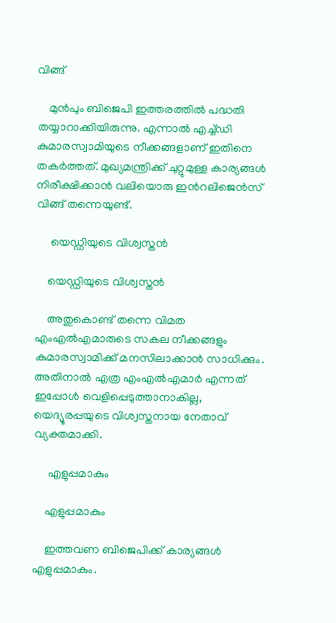വിങ്ങ്

    മുന്‍പും ബിജെപി ഇത്തരത്തില്‍ പദ്ധതി തയ്യാറാക്കിയിരുന്നു. എന്നാല്‍ എച്ച്ഡി കുമാരസ്വാമിയുടെ നീക്കങ്ങളാണ് ഇതിനെ തകര്‍ത്തത്. മുഖ്യമന്ത്രിക്ക് ചുറ്റുമുള്ള കാര്യങ്ങള്‍ നിരീക്ഷിക്കാന്‍ വലിയൊരു ഇന്‍റലിജെന്‍സ് വിങ്ങ് തന്നെയുണ്ട്.

     യെഡ്ഡിയുടെ വിശ്വസ്തന്‍

    യെഡ്ഡിയുടെ വിശ്വസ്തന്‍

    അതുകൊണ്ട് തന്നെ വിമത എംഎല്‍എമാരുടെ സകല നീക്കങ്ങളും കുമാരസ്വാമിക്ക് മനസിലാക്കാന്‍ സാധിക്കും. അതിനാല്‍ എത്ര എംഎല്‍എമാര്‍ എന്നത് ഇപ്പോള്‍ വെളിപ്പെടുത്താനാകില്ല, യെദ്യൂരപ്പയുടെ വിശ്വസ്തനായ നേതാവ് വ്യക്തമാക്കി.

     എളുപ്പമാകും

    എളുപ്പമാകും

    ഇത്തവണ ബിജെപിക്ക് കാര്യങ്ങള്‍ എളുപ്പമാകും.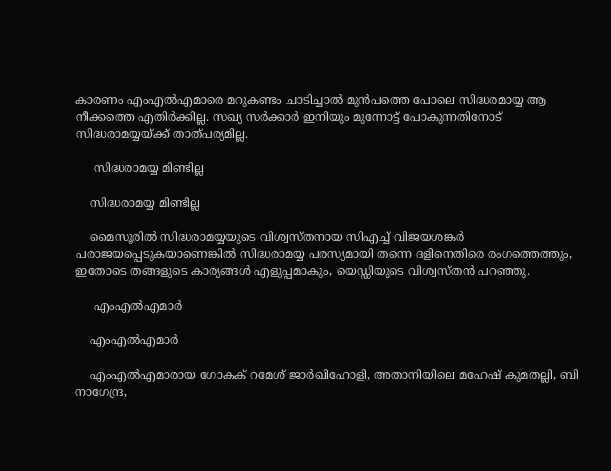കാരണം എംഎല്‍എമാരെ മറുകണ്ടം ചാടിച്ചാല്‍ മുന്‍പത്തെ പോലെ സിദ്ധരമായ്യ ആ നീക്കത്തെ എതിര്‍ക്കില്ല. സഖ്യ സര്‍ക്കാര്‍ ഇനിയും മുന്നോട്ട് പോകുന്നതിനോട് സിദ്ധരാമയ്യയ്ക്ക് താത്പര്യമില്ല.

     സിദ്ധരാമയ്യ മിണ്ടില്ല

    സിദ്ധരാമയ്യ മിണ്ടില്ല

    മൈസൂരില്‍ സിദ്ധരാമയ്യയുടെ വിശ്വസ്തനായ സിഎച്ച് വിജയശങ്കര്‍ പരാജയപ്പെടുകയാണെങ്കില്‍ സിദ്ധരാമയ്യ പരസ്യമായി തന്നെ ദളിനെതിരെ രംഗത്തെത്തും, ഇതോടെ തങ്ങളുടെ കാര്യങ്ങള്‍ എളുപ്പമാകും, യെഡ്ഡിയുടെ വിശ്വസ്തന്‍ പറഞ്ഞു.

     എംഎല്‍എമാര്‍

    എംഎല്‍എമാര്‍

    എംഎല്‍എമാരായ ഗോകക് റമേശ് ജാര്‍ഖിഹോളി, അതാനിയിലെ മഹേഷ് കുമതല്ലി, ബി നാഗേന്ദ്ര,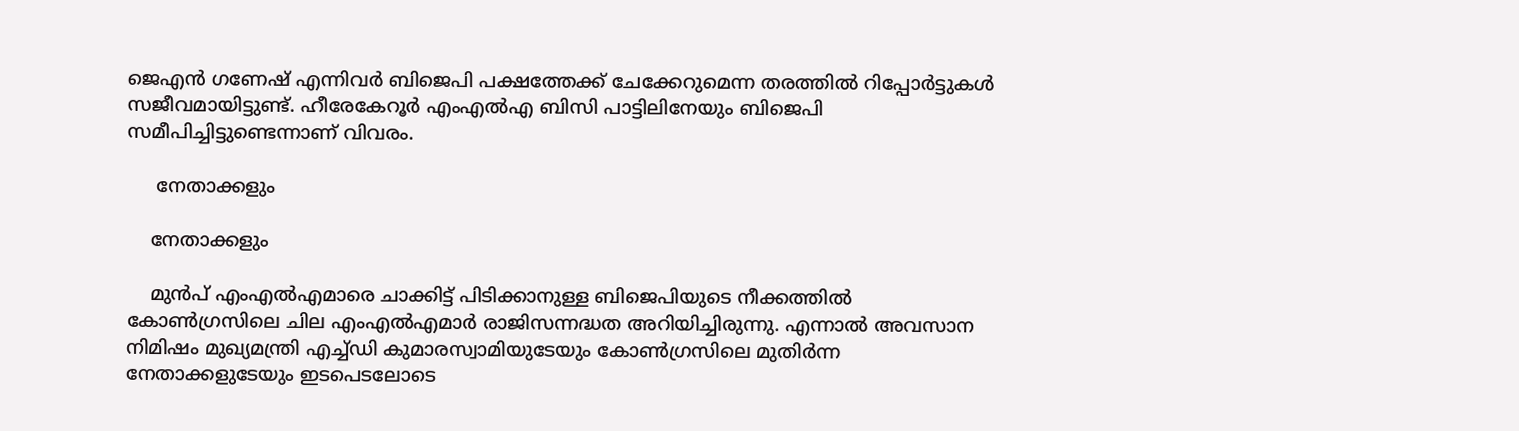ജെഎന്‍ ഗണേഷ് എന്നിവര്‍ ബിജെപി പക്ഷത്തേക്ക് ചേക്കേറുമെന്ന തരത്തില്‍ റിപ്പോര്‍ട്ടുകള്‍ സജീവമായിട്ടുണ്ട്. ഹീരേകേറൂര്‍ എംഎല്‍എ ബിസി പാട്ടിലിനേയും ബിജെപി സമീപിച്ചിട്ടുണ്ടെന്നാണ് വിവരം.

     നേതാക്കളും

    നേതാക്കളും

    മുന്‍പ് എംഎല്‍എമാരെ ചാക്കിട്ട് പിടിക്കാനുള്ള ബിജെപിയുടെ നീക്കത്തില്‍ കോണ്‍ഗ്രസിലെ ചില എംഎല്‍എമാര്‍ രാജിസന്നദ്ധത അറിയിച്ചിരുന്നു. എന്നാല്‍ അവസാന നിമിഷം മുഖ്യമന്ത്രി എച്ച്ഡി കുമാരസ്വാമിയുടേയും കോണ്‍ഗ്രസിലെ മുതിര്‍ന്ന നേതാക്കളുടേയും ഇടപെടലോടെ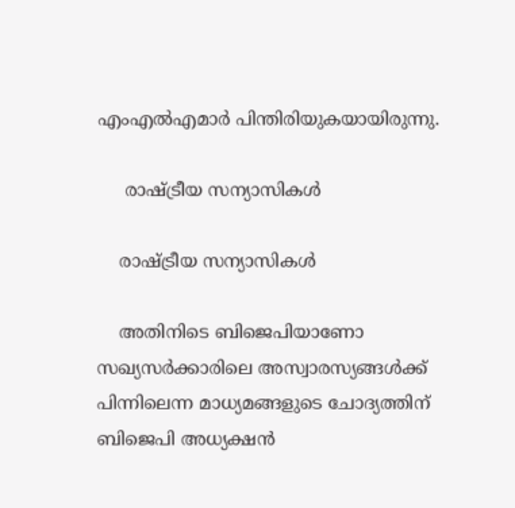എംഎല്‍എമാര്‍ പിന്തിരിയുകയായിരുന്നു.

     രാഷ്ട്രീയ സന്യാസികള്‍

    രാഷ്ട്രീയ സന്യാസികള്‍

    അതിനിടെ ബിജെപിയാണോ സഖ്യസര്‍ക്കാരിലെ അസ്വാരസ്യങ്ങള്‍ക്ക് പിന്നിലെന്ന മാധ്യമങ്ങളുടെ ചോദ്യത്തിന് ബിജെപി അധ്യക്ഷന്‍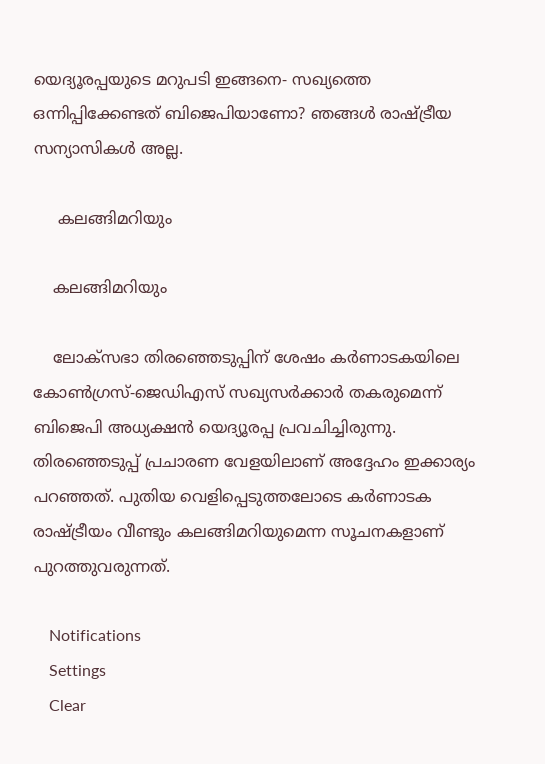യെദ്യൂരപ്പയുടെ മറുപടി ഇങ്ങനെ- സഖ്യത്തെ ഒന്നിപ്പിക്കേണ്ടത് ബിജെപിയാണോ? ഞങ്ങള്‍ രാഷ്ട്രീയ സന്യാസികള്‍ അല്ല.

     കലങ്ങിമറിയും

    കലങ്ങിമറിയും

    ലോക്‌സഭാ തിരഞ്ഞെടുപ്പിന് ശേഷം കര്‍ണാടകയിലെ കോണ്‍ഗ്രസ്-ജെഡിഎസ് സഖ്യസര്‍ക്കാര്‍ തകരുമെന്ന് ബിജെപി അധ്യക്ഷന്‍ യെദ്യൂരപ്പ പ്രവചിച്ചിരുന്നു. തിരഞ്ഞെടുപ്പ് പ്രചാരണ വേളയിലാണ് അദ്ദേഹം ഇക്കാര്യം പറഞ്ഞത്. പുതിയ വെളിപ്പെടുത്തലോടെ കര്‍ണാടക രാഷ്ട്രീയം വീണ്ടും കലങ്ങിമറിയുമെന്ന സൂചനകളാണ് പുറത്തുവരുന്നത്.

    Notifications
    Settings
    Clear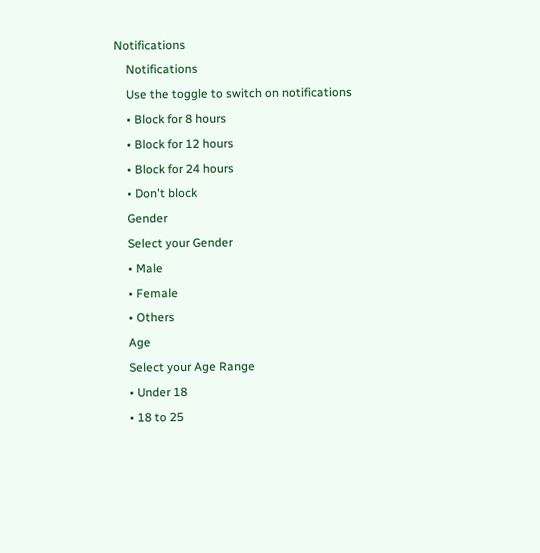Notifications
    Notifications
    Use the toggle to switch on notifications
    • Block for 8 hours
    • Block for 12 hours
    • Block for 24 hours
    • Don't block
    Gender
    Select your Gender
    • Male
    • Female
    • Others
    Age
    Select your Age Range
    • Under 18
    • 18 to 25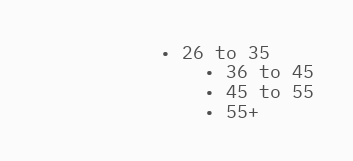• 26 to 35
    • 36 to 45
    • 45 to 55
    • 55+